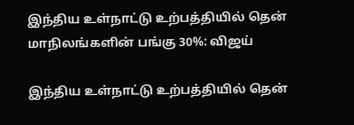இந்திய உள்நாட்டு உற்பத்தியில் தென் மாநிலங்களின் பங்கு 30%: விஜய்

இந்திய உள்நாட்டு உற்பத்தியில் தென்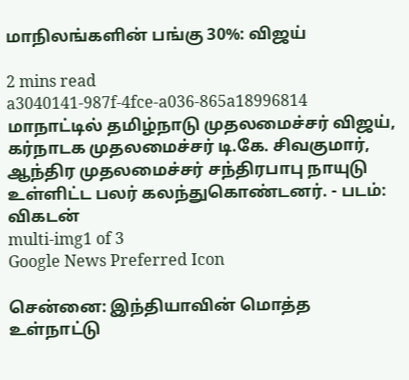மாநிலங்களின் பங்கு 30%: விஜய்

2 mins read
a3040141-987f-4fce-a036-865a18996814
மாநாட்டில் தமிழ்நாடு முதலமைச்சர் விஜய், கர்நாடக முதலமைச்சர் டி.கே. சிவகுமார், ஆந்திர முதலமைச்சர் சந்திரபாபு நாயுடு உள்ளிட்ட பலர் கலந்துகொண்டனர். - படம்: விகடன்
multi-img1 of 3
Google News Preferred Icon

சென்னை: இந்தியாவின் மொத்த உள்நாட்டு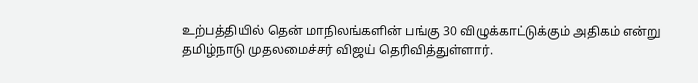உற்பத்தியில் தென் மாநிலங்களின் பங்கு 30 விழுக்காட்டுக்கும் அதிகம் என்று தமிழ்நாடு முதலமைச்சர் விஜய் தெரிவித்துள்ளார்.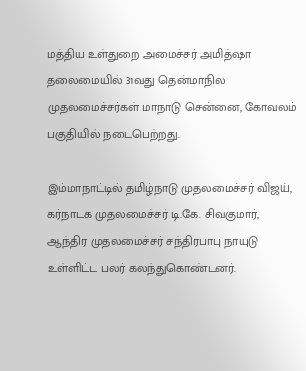மத்திய உள்துறை அமைச்சர் அமித்ஷா தலைமையில் 31வது தென்மாநில முதலமைச்சர்கள் மாநாடு சென்னை, கோவலம் பகுதியில் நடைபெற்றது.

இம்மாநாட்டில் தமிழ்நாடு முதலமைச்சர் விஜய், கர்நாடக முதலமைச்சர் டி.கே. சிவகுமார், ஆந்திர முதலமைச்சர் சந்திரபாபு நாயுடு உள்ளிட்ட பலர் கலந்துகொண்டனர்.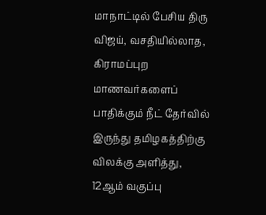மாநாட்டில் பேசிய திரு விஜய், வசதியில்லாத, கிராமப்புற மாணவர்களைப் பாதிக்கும் நீட் தேர்வில் இருந்து தமிழகத்திற்கு விலக்கு அளித்து, 12ஆம் வகுப்பு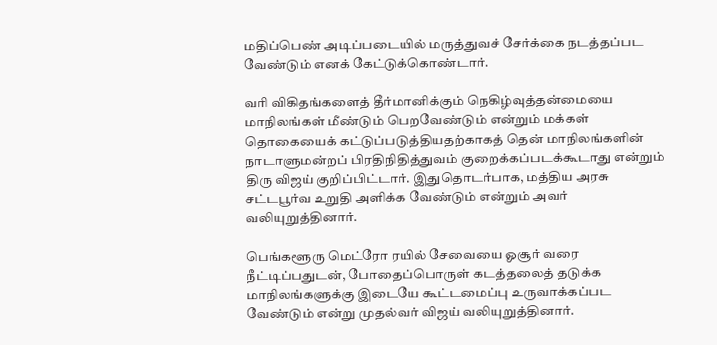மதிப்பெண் அடிப்படையில் மருத்துவச் சேர்க்கை நடத்தப்பட வேண்டும் எனக் கேட்டுக்கொண்டார்.

வரி விகிதங்களைத் தீர்மானிக்கும் நெகிழ்வுத்தன்மையை மாநிலங்கள் மீண்டும் பெறவேண்டும் என்றும் மக்கள் தொகையைக் கட்டுப்படுத்தியதற்காகத் தென் மாநிலங்களின் நாடாளுமன்றப் பிரதிநிதித்துவம் குறைக்கப்படக்கூடாது என்றும் திரு விஜய் குறிப்பிட்டார். இதுதொடர்பாக, மத்திய அரசு சட்டபூர்வ உறுதி அளிக்க வேண்டும் என்றும் அவர் வலியுறுத்தினார்.

பெங்களூரு மெட்ரோ ரயில் சேவையை ஓசூர் வரை நீட்டிப்பதுடன், போதைப்பொருள் கடத்தலைத் தடுக்க மாநிலங்களுக்கு இடையே கூட்டமைப்பு உருவாக்கப்பட வேண்டும் என்று முதல்வர் விஜய் வலியுறுத்தினார்.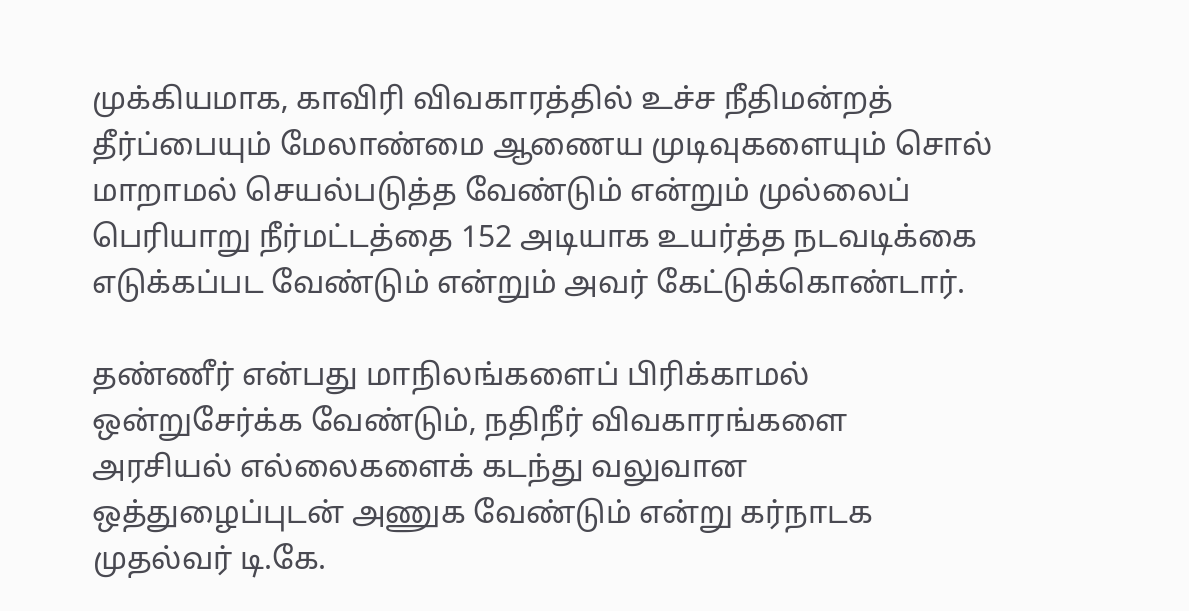முக்கியமாக, காவிரி விவகாரத்தில் உச்ச நீதிமன்றத் தீர்ப்பையும் மேலாண்மை ஆணைய முடிவுகளையும் சொல் மாறாமல் செயல்படுத்த வேண்டும் என்றும் முல்லைப் பெரியாறு நீர்மட்டத்தை 152 அடியாக உயர்த்த நடவடிக்கை எடுக்கப்பட வேண்டும் என்றும் அவர் கேட்டுக்கொண்டார்.

தண்ணீர் என்பது மாநிலங்களைப் பிரிக்காமல் ஒன்றுசேர்க்க வேண்டும், நதிநீர் விவகாரங்களை அரசியல் எல்லைகளைக் கடந்து வலுவான ஒத்துழைப்புடன் அணுக வேண்டும் என்று கர்நாடக முதல்வர் டி.கே.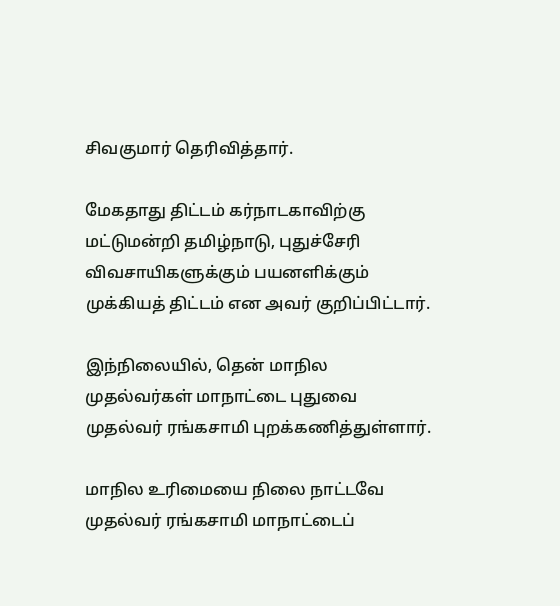சிவகுமார் தெரிவித்தார்.

மேகதாது திட்டம் கர்நாடகாவிற்கு மட்டுமன்றி தமிழ்நாடு, புதுச்சேரி விவசாயிகளுக்கும் பயனளிக்கும் முக்கியத் திட்டம் என அவர் குறிப்பிட்டார்.

இந்நிலையில், தென் மாநில முதல்வர்கள் மாநாட்டை புதுவை முதல்வர் ரங்கசாமி புறக்கணித்துள்ளார்.

மாநில உரிமையை நிலை நாட்டவே முதல்வர் ரங்கசாமி மாநாட்டைப்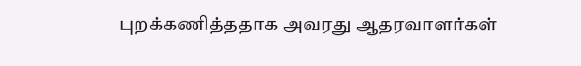புறக்கணித்ததாக அவரது ஆதரவாளர்கள்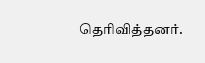தெரிவித்தனர்.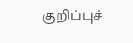குறிப்புச்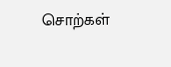சொற்கள்